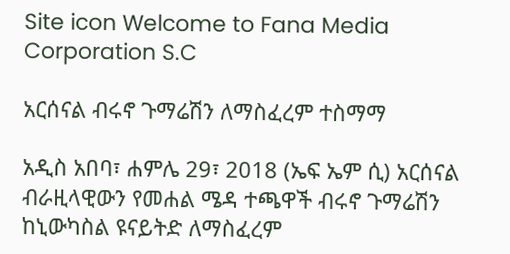Site icon Welcome to Fana Media Corporation S.C

አርሰናል ብሩኖ ጉማሬሽን ለማስፈረም ተስማማ

አዲስ አበባ፣ ሐምሌ 29፣ 2018 (ኤፍ ኤም ሲ) አርሰናል ብራዚላዊውን የመሐል ሜዳ ተጫዋች ብሩኖ ጉማሬሽን ከኒውካስል ዩናይትድ ለማስፈረም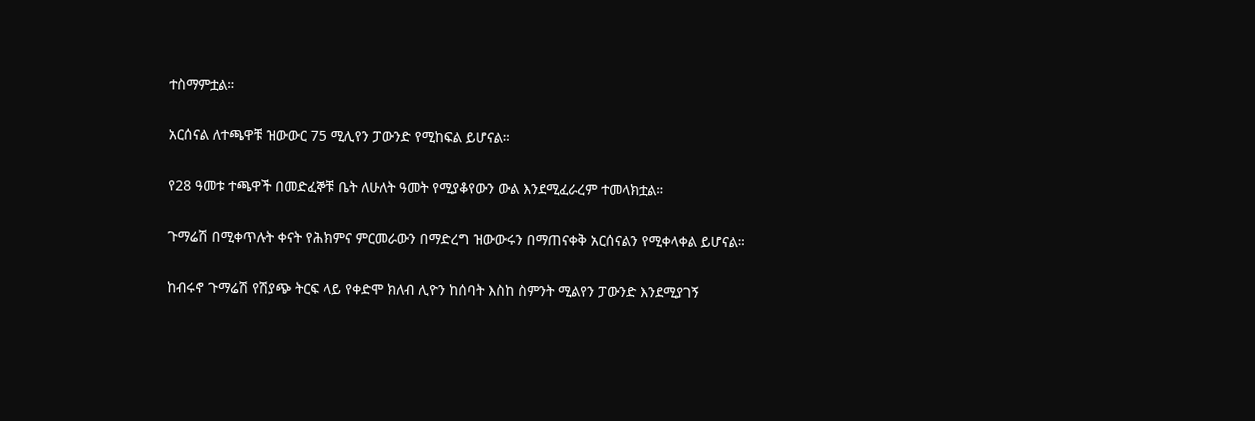ተስማምቷል።

አርሰናል ለተጫዋቹ ዝውውር 75 ሚሊየን ፓውንድ የሚከፍል ይሆናል።

የ28 ዓመቱ ተጫዋች በመድፈኞቹ ቤት ለሁለት ዓመት የሚያቆየውን ውል እንደሚፈራረም ተመላክቷል።

ጉማሬሽ በሚቀጥሉት ቀናት የሕክምና ምርመራውን በማድረግ ዝውውሩን በማጠናቀቅ አርሰናልን የሚቀላቀል ይሆናል።

ከብሩኖ ጉማሬሽ የሽያጭ ትርፍ ላይ የቀድሞ ክለብ ሊዮን ከሰባት እስከ ስምንት ሚልየን ፓውንድ እንደሚያገኝ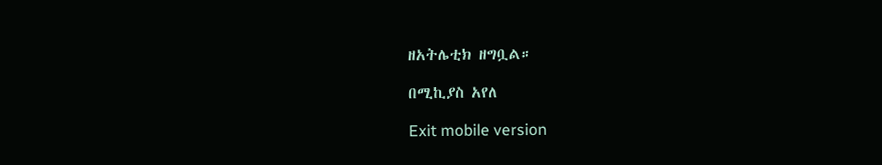ዘአትሌቲክ ዘግቧል።

በሚኪያስ አየለ

Exit mobile version